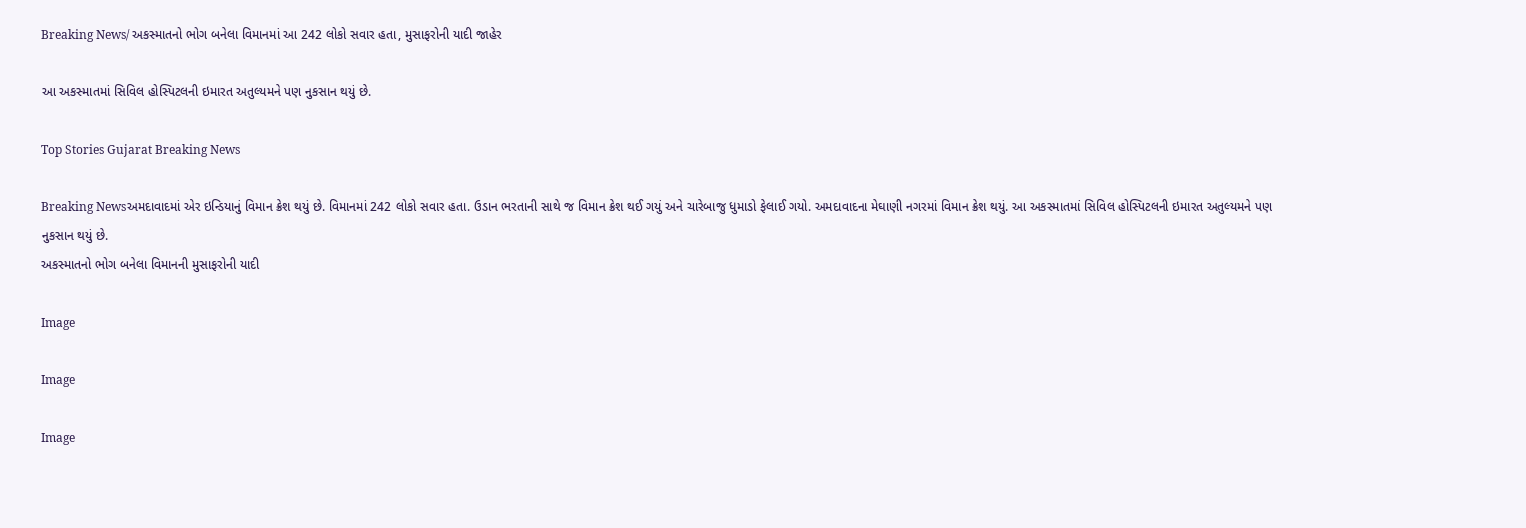Breaking News/ અકસ્માતનો ભોગ બનેલા વિમાનમાં આ 242 લોકો સવાર હતા, મુસાફરોની યાદી જાહેર

આ અકસ્માતમાં સિવિલ હોસ્પિટલની ઇમારત અતુલ્યમને પણ નુકસાન થયું છે.

Top Stories Gujarat Breaking News

Breaking Newsઅમદાવાદમાં એર ઇન્ડિયાનું વિમાન ક્રેશ થયું છે. વિમાનમાં 242 લોકો સવાર હતા. ઉડાન ભરતાની સાથે જ વિમાન ક્રેશ થઈ ગયું અને ચારેબાજુ ધુમાડો ફેલાઈ ગયો. અમદાવાદના મેઘાણી નગરમાં વિમાન ક્રેશ થયું. આ અકસ્માતમાં સિવિલ હોસ્પિટલની ઇમારત અતુલ્યમને પણ નુકસાન થયું છે.
અકસ્માતનો ભોગ બનેલા વિમાનની મુસાફરોની યાદી

Image

Image

Image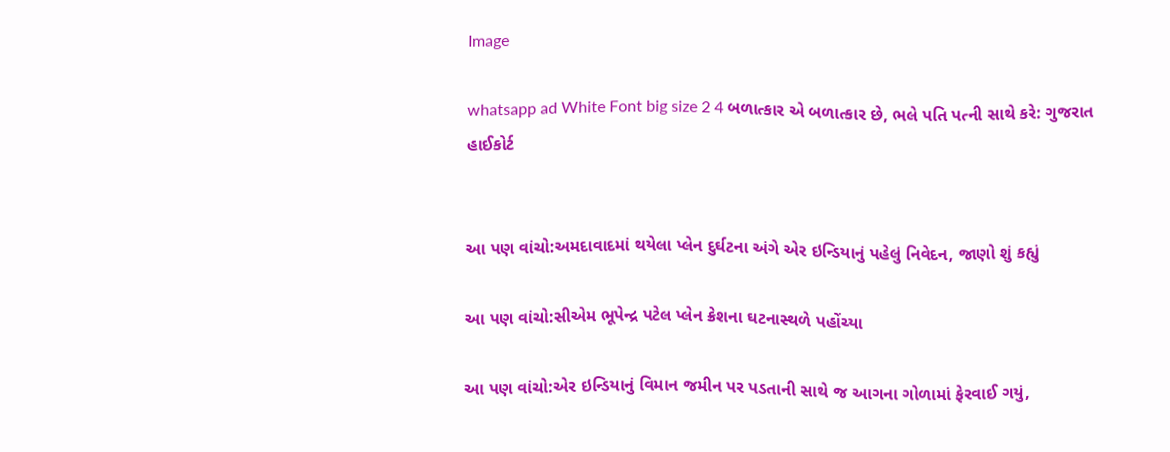Image

whatsapp ad White Font big size 2 4 બળાત્કાર એ બળાત્કાર છે, ભલે પતિ પત્ની સાથે કરે: ગુજરાત હાઈકોર્ટ


આ પણ વાંચો:અમદાવાદમાં થયેલા પ્લેન દુર્ઘટના અંગે એર ઇન્ડિયાનું પહેલું નિવેદન, જાણો શું કહ્યું

આ પણ વાંચો:સીએમ ભૂપેન્દ્ર પટેલ પ્લેન ક્રેશના ઘટનાસ્થળે પહોંચ્યા

આ પણ વાંચો:એર ઇન્ડિયાનું વિમાન જમીન પર પડતાની સાથે જ આગના ગોળામાં ફેરવાઈ ગયું,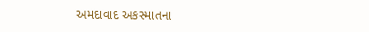અમદાવાદ અકસ્માતના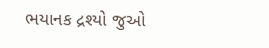ભયાનક દ્રશ્યો જુઓ